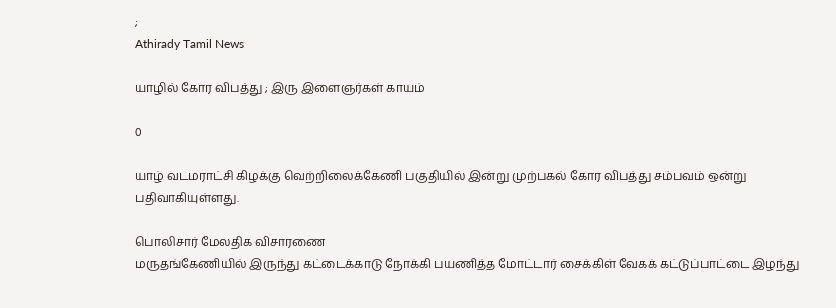;
Athirady Tamil News

யாழில் கோர விபத்து ; இரு இளைஞர்கள் காயம்

0

யாழ் வடமராட்சி கிழக்கு வெற்றிலைக்கேணி பகுதியில் இன்று முற்பகல் கோர விபத்து சம்பவம் ஒன்று பதிவாகியுள்ளது.

பொலிசார் மேலதிக விசாரணை
மருதங்கேணியில் இருந்து கட்டைக்காடு நோக்கி பயணித்த மோட்டார் சைக்கிள் வேகக் கட்டுப்பாட்டை இழந்து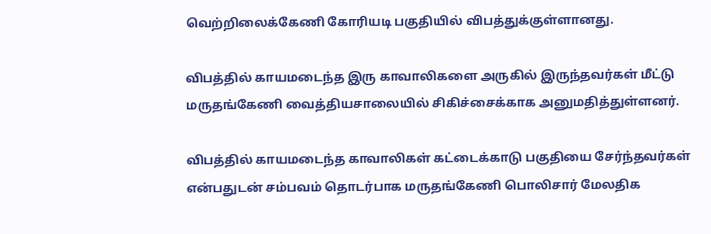வெற்றிலைக்கேணி கோரியடி பகுதியில் விபத்துக்குள்ளானது.

விபத்தில் காயமடைந்த இரு காவாலிகளை அருகில் இருந்தவர்கள் மீட்டு மருதங்கேணி வைத்தியசாலையில் சிகிச்சைக்காக அனுமதித்துள்ளனர்.

விபத்தில் காயமடைந்த காவாலிகள் கட்டைக்காடு பகுதியை சேர்ந்தவர்கள் என்பதுடன் சம்பவம் தொடர்பாக மருதங்கேணி பொலிசார் மேலதிக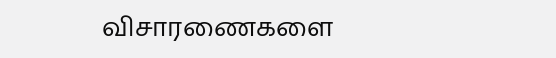விசாரணைகளை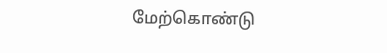மேற்கொண்டு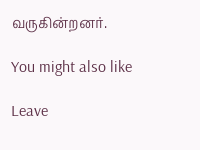வருகின்றனர்.

You might also like

Leave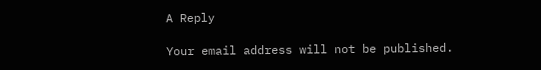A Reply

Your email address will not be published.